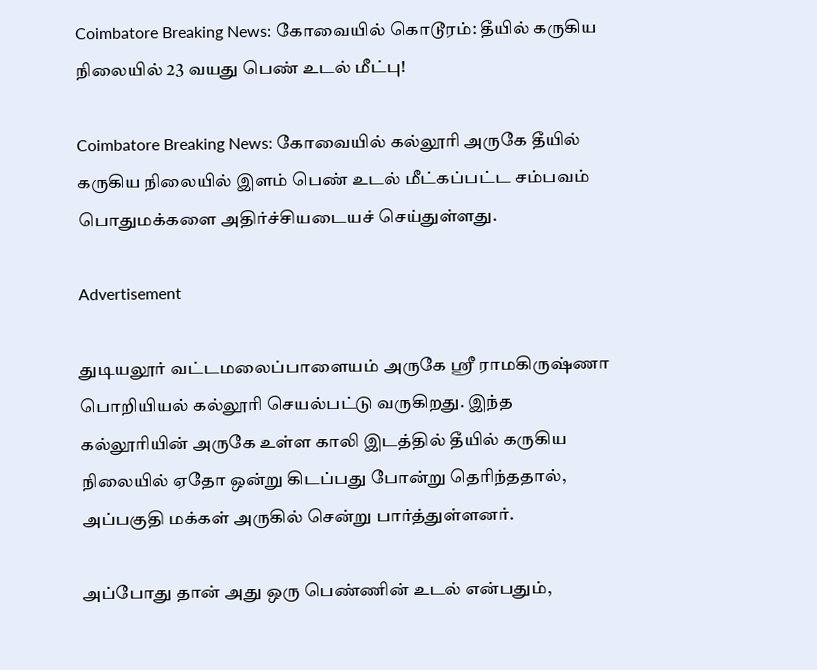Coimbatore Breaking News: கோவையில் கொடூரம்: தீயில் கருகிய நிலையில் 23 வயது பெண் உடல் மீட்பு!

Coimbatore Breaking News: கோவையில் கல்லூரி அருகே தீயில் கருகிய நிலையில் இளம் பெண் உடல் மீட்கப்பட்ட சம்பவம் பொதுமக்களை அதிர்ச்சியடையச் செய்துள்ளது.

Advertisement

துடியலூர் வட்டமலைப்பாளையம் அருகே ஸ்ரீ ராமகிருஷ்ணா பொறியியல் கல்லூரி செயல்பட்டு வருகிறது. இந்த கல்லூரியின் அருகே உள்ள காலி இடத்தில் தீயில் கருகிய நிலையில் ஏதோ ஒன்று கிடப்பது போன்று தெரிந்ததால், அப்பகுதி மக்கள் அருகில் சென்று பார்த்துள்ளனர்.

அப்போது தான் அது ஒரு பெண்ணின் உடல் என்பதும்,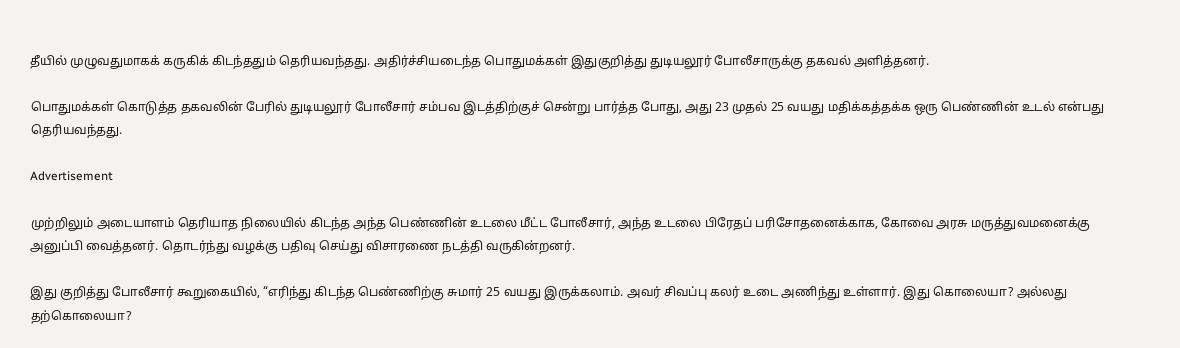தீயில் முழுவதுமாகக் கருகிக் கிடந்ததும் தெரியவந்தது. அதிர்ச்சியடைந்த பொதுமக்கள் இதுகுறித்து துடியலூர் போலீசாருக்கு தகவல் அளித்தனர்.

பொதுமக்கள் கொடுத்த தகவலின் பேரில் துடியலூர் போலீசார் சம்பவ இடத்திற்குச் சென்று பார்த்த போது, அது 23 முதல் 25 வயது மதிக்கத்தக்க ஒரு பெண்ணின் உடல் என்பது தெரியவந்தது.

Advertisement

முற்றிலும் அடையாளம் தெரியாத நிலையில் கிடந்த அந்த பெண்ணின் உடலை மீட்ட போலீசார், அந்த உடலை பிரேதப் பரிசோதனைக்காக, கோவை அரசு மருத்துவமனைக்கு அனுப்பி வைத்தனர். தொடர்ந்து வழக்கு பதிவு செய்து விசாரணை நடத்தி வருகின்றனர்.

இது குறித்து போலீசார் கூறுகையில், “எரிந்து கிடந்த பெண்ணிற்கு சுமார் 25 வயது இருக்கலாம். அவர் சிவப்பு கலர் உடை அணிந்து உள்ளார். இது கொலையா? அல்லது தற்கொலையா?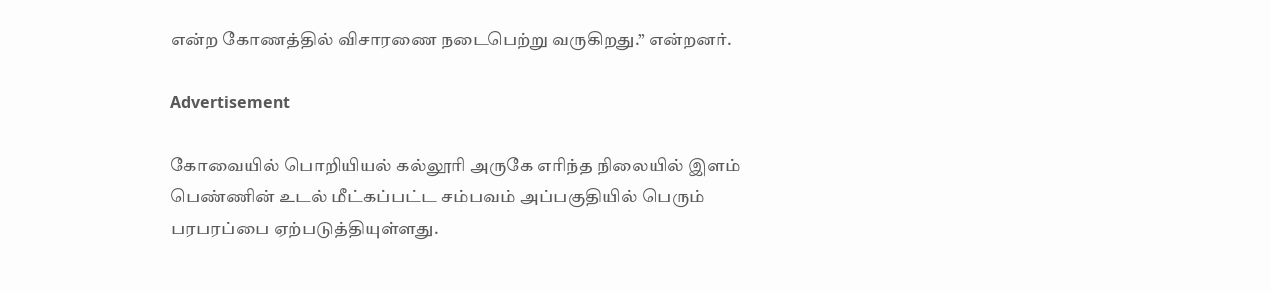என்ற கோணத்தில் விசாரணை நடைபெற்று வருகிறது.” என்றனர்.

Advertisement

கோவையில் பொறியியல் கல்லூரி அருகே எரிந்த நிலையில் இளம் பெண்ணின் உடல் மீட்கப்பட்ட சம்பவம் அப்பகுதியில் பெரும் பரபரப்பை ஏற்படுத்தியுள்ளது.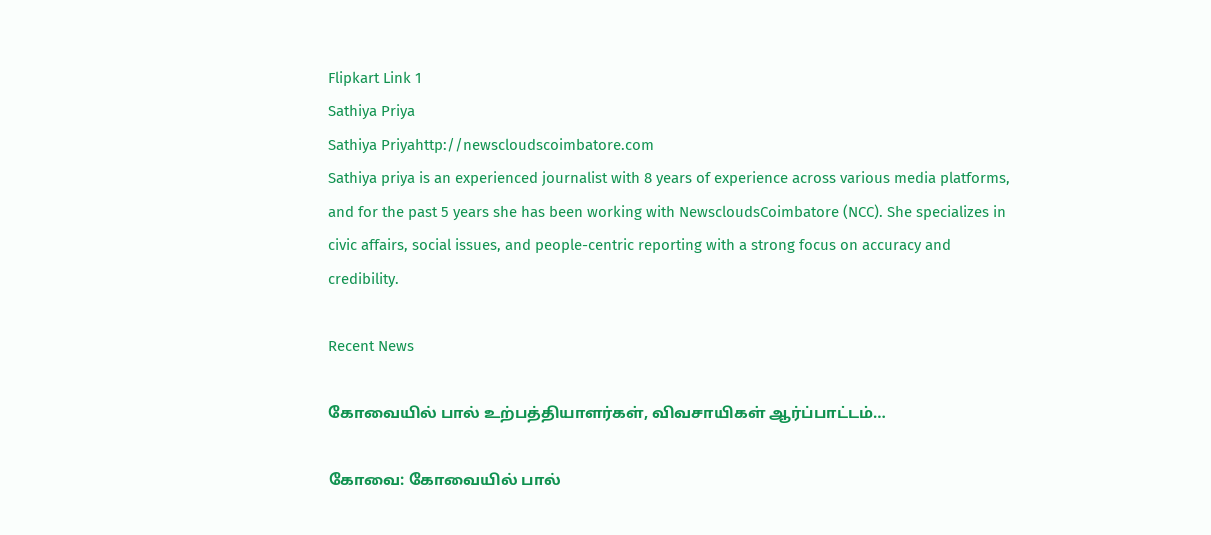Flipkart Link 1
Sathiya Priya
Sathiya Priyahttp://newscloudscoimbatore.com
Sathiya priya is an experienced journalist with 8 years of experience across various media platforms, and for the past 5 years she has been working with NewscloudsCoimbatore (NCC). She specializes in civic affairs, social issues, and people-centric reporting with a strong focus on accuracy and credibility.

Recent News

கோவையில் பால் உற்பத்தியாளர்கள், விவசாயிகள் ஆர்ப்பாட்டம்…

கோவை: கோவையில் பால்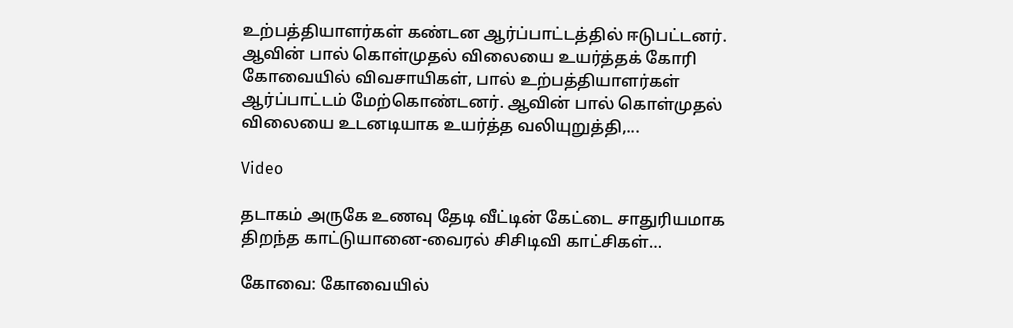உற்பத்தியாளர்கள் கண்டன ஆர்ப்பாட்டத்தில் ஈடுபட்டனர். ஆவின் பால் கொள்முதல் விலையை உயர்த்தக் கோரி கோவையில் விவசாயிகள், பால் உற்பத்தியாளர்கள் ஆர்ப்பாட்டம் மேற்கொண்டனர். ஆவின் பால் கொள்முதல் விலையை உடனடியாக உயர்த்த வலியுறுத்தி,...

Video

தடாகம் அருகே உணவு தேடி வீட்டின் கேட்டை சாதுரியமாக திறந்த காட்டுயானை-வைரல் சிசிடிவி காட்சிகள்…

கோவை: கோவையில்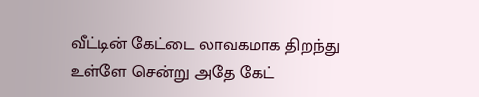வீட்டின் கேட்டை லாவகமாக திறந்து உள்ளே சென்று அதே கேட்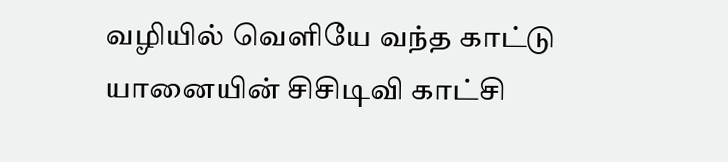வழியில் வெளியே வந்த காட்டு யானையின் சிசிடிவி காட்சி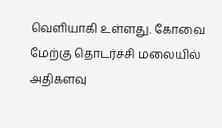வெளியாகி உள்ளது. கோவை மேற்கு தொடர்ச்சி மலையில் அதிகளவு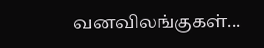வனவிலங்குகள்...